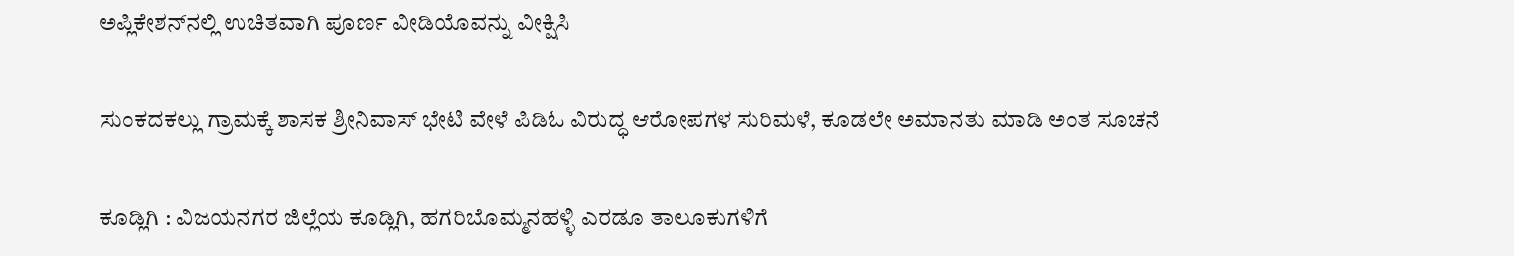ಅಪ್ಲಿಕೇಶನ್‌ನಲ್ಲಿ ಉಚಿತವಾಗಿ ಪೂರ್ಣ ವೀಡಿಯೊವನ್ನು ವೀಕ್ಷಿಸಿ

ಸುಂಕದಕಲ್ಲು ಗ್ರಾಮಕ್ಕೆ ಶಾಸಕ ಶ್ರೀನಿವಾಸ್ ಭೇಟಿ ವೇಳೆ ಪಿಡಿಓ ವಿರುದ್ಧ ಆರೋಪಗಳ ಸುರಿಮಳೆ, ಕೂಡಲೇ ಅಮಾನತು ಮಾಡಿ ಅಂತ ಸೂಚನೆ

ಕೂಡ್ಲಿಗಿ : ವಿಜಯನಗರ ಜಿಲ್ಲೆಯ ಕೂಡ್ಲಿಗಿ, ಹಗರಿಬೊಮ್ಮನಹಳ್ಳಿ ಎರಡೂ ತಾಲೂಕುಗಳಿಗೆ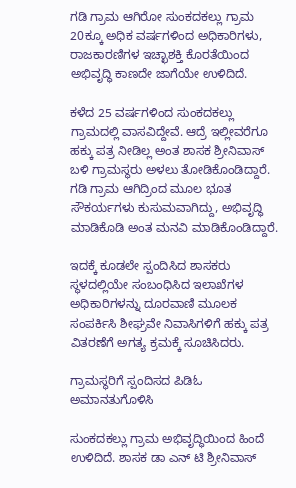ಗಡಿ ಗ್ರಾಮ ಆಗಿರೋ ಸುಂಕದಕಲ್ಲು ಗ್ರಾಮ 20ಕ್ಕೂ ಅಧಿಕ ವರ್ಷಗಳಿಂದ ಅಧಿಕಾರಿಗಳು, ರಾಜಕಾರಣಿಗಳ ಇಚ್ಛಾಶಕ್ತಿ ಕೊರತೆಯಿಂದ ಅಭಿವೃದ್ಧಿ ಕಾಣದೇ ಜಾಗೆಯೇ ಉಳಿದಿದೆ.

ಕಳೆದ 25 ವರ್ಷಗಳಿಂದ ಸುಂಕದಕಲ್ಲು ಗ್ರಾಮದಲ್ಲಿ ವಾಸವಿದ್ದೇವೆ. ಆದ್ರೆ ಇಲ್ಲೀವರೆಗೂ ಹಕ್ಕು ಪತ್ರ ನೀಡಿಲ್ಲ ಅಂತ ಶಾಸಕ ಶ್ರೀನಿವಾಸ್ ಬಳಿ ಗ್ರಾಮಸ್ಥರು ಅಳಲು ತೋಡಿಕೊಂಡಿದ್ದಾರೆ. ಗಡಿ ಗ್ರಾಮ ಆಗಿದ್ರಿಂದ ಮೂಲ ಭೂತ ಸೌಕರ್ಯಗಳು ಕುಸುಮವಾಗಿದ್ದು, ಅಭಿವೃದ್ಧಿ ಮಾಡಿಕೊಡಿ ಅಂತ ಮನವಿ ಮಾಡಿಕೊಂಡಿದ್ದಾರೆ‌.

ಇದಕ್ಕೆ ಕೂಡಲೇ ಸ್ಪಂದಿಸಿದ ಶಾಸಕರು ಸ್ಥಳದಲ್ಲಿಯೇ ಸಂಬಂಧಿಸಿದ ಇಲಾಖೆಗಳ ಅಧಿಕಾರಿಗಳನ್ನು ದೂರವಾಣಿ ಮೂಲಕ ಸಂಪರ್ಕಿಸಿ ಶೀಘ್ರವೇ ನಿವಾಸಿಗಳಿಗೆ ಹಕ್ಕು ಪತ್ರ ವಿತರಣೆಗೆ ಅಗತ್ಯ ಕ್ರಮಕ್ಕೆ ಸೂಚಿಸಿದರು.

ಗ್ರಾಮಸ್ಥರಿಗೆ ಸ್ಪಂದಿಸದ ಪಿಡಿಓ ಅಮಾನತುಗೊಳಿಸಿ

ಸುಂಕದಕಲ್ಲು ಗ್ರಾಮ ಅಭಿವೃದ್ಧಿಯಿಂದ ಹಿಂದೆ ಉಳಿದಿದೆ. ಶಾಸಕ ಡಾ ಎನ್ ಟಿ ಶ್ರೀನಿವಾಸ್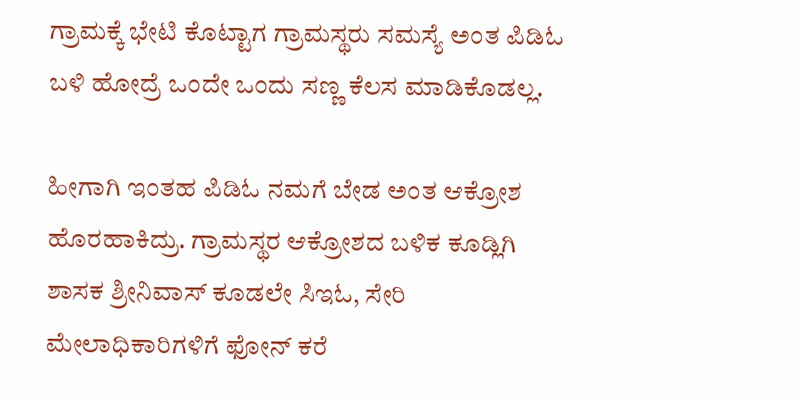ಗ್ರಾಮಕ್ಕೆ ಭೇಟಿ ಕೊಟ್ಟಾಗ ಗ್ರಾಮಸ್ಥರು ಸಮಸ್ಯೆ ಅಂತ ಪಿಡಿಓ ಬಳಿ ಹೋದ್ರೆ ಒಂದೇ ಒಂದು ಸಣ್ಣ ಕೆಲಸ ಮಾಡಿಕೊಡಲ್ಲ.

ಹೀಗಾಗಿ ಇಂತಹ ಪಿಡಿಓ ನಮಗೆ ಬೇಡ ಅಂತ ಆಕ್ರೋಶ ಹೊರಹಾಕಿದ್ರು. ಗ್ರಾಮಸ್ಥರ ಆಕ್ರೋಶದ ಬಳಿಕ ಕೂಡ್ಲಿಗಿ ಶಾಸಕ ಶ್ರೀನಿವಾಸ್ ಕೂಡಲೇ ಸಿಇಓ, ಸೇರಿ ಮೇಲಾಧಿಕಾರಿಗಳಿಗೆ ಫೋನ್ ಕರೆ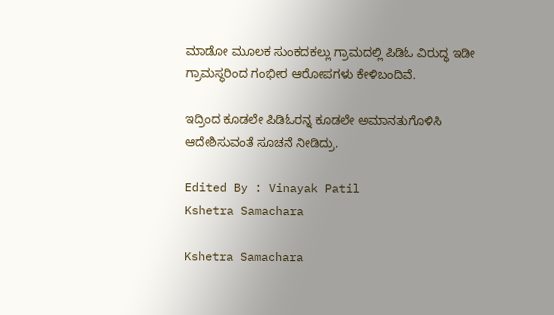ಮಾಡೋ ಮೂಲಕ ಸುಂಕದಕಲ್ಲು ಗ್ರಾಮದಲ್ಲಿ ಪಿಡಿಓ ವಿರುದ್ಧ ಇಡೀ ಗ್ರಾಮಸ್ಥರಿಂದ ಗಂಭೀರ ಆರೋಪಗಳು ಕೇಳಿಬಂದಿವೆ.

ಇದ್ರಿಂದ ಕೂಡಲೇ ಪಿಡಿಓರನ್ನ ಕೂಡಲೇ ಅಮಾನತುಗೊಳಿಸಿ ಆದೇಶಿಸುವಂತೆ ಸೂಚನೆ ನೀಡಿದ್ರು.

Edited By : Vinayak Patil
Kshetra Samachara

Kshetra Samachara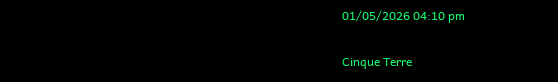01/05/2026 04:10 pm

Cinque Terre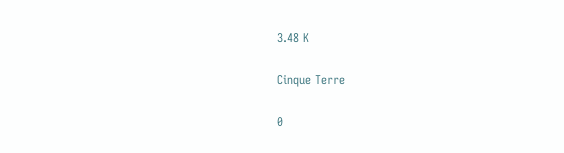3.48 K

Cinque Terre

0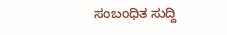ಸಂಬಂಧಿತ ಸುದ್ದಿ